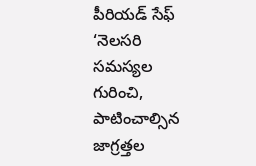పీరియడ్ సేఫ్
‘నెలసరి సమస్యల గురించి, పాటించాల్సిన జాగ్రత్తల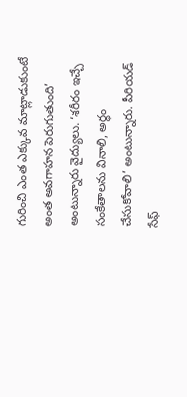గురించి ఎంత ఎక్కువ మాట్లాడుకుంటే అంత అవగాహన పెరుగుతుంది’ అంటున్నారు వైద్యులు. ‘శరీరం ఇచ్చే సంకేతాలను వినాలి, అర్థం చేసుకోవాలి’ అంటున్నారు. పీరియడ్ సేఫ్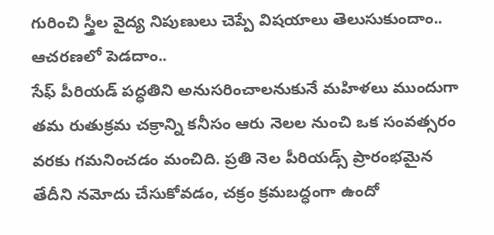గురించి స్త్రీల వైద్య నిపుణులు చెప్పే విషయాలు తెలుసుకుందాం.. ఆచరణలో పెడదాం..
సేఫ్ పీరియడ్ పద్ధతిని అనుసరించాలనుకునే మహిళలు ముందుగా తమ రుతుక్రమ చక్రాన్ని కనీసం ఆరు నెలల నుంచి ఒక సంవత్సరం వరకు గమనించడం మంచిది. ప్రతి నెల పీరియడ్స్ ప్రారంభమైన తేదీని నమోదు చేసుకోవడం, చక్రం క్రమబద్ధంగా ఉందో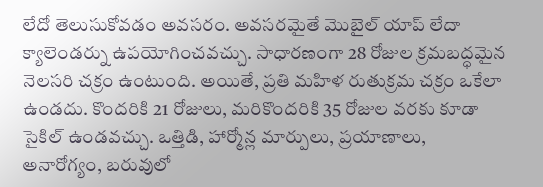లేదో తెలుసుకోవడం అవసరం. అవసరమైతే మొబైల్ యాప్ లేదా క్యాలెండర్ను ఉపయోగించవచ్చు. సాధారణంగా 28 రోజుల క్రమబద్ధమైన నెలసరి చక్రం ఉంటుంది. అయితే, ప్రతి మహిళ రుతుక్రమ చక్రం ఒకేలా ఉండదు. కొందరికి 21 రోజులు, మరికొందరికి 35 రోజుల వరకు కూడా సైకిల్ ఉండవచ్చు. ఒత్తిడి, హార్మోన్ల మార్పులు, ప్రయాణాలు, అనారోగ్యం, బరువులో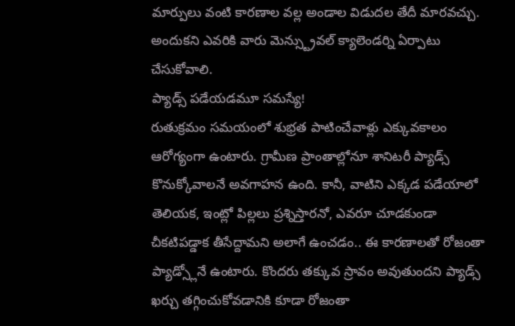మార్పులు వంటి కారణాల వల్ల అండాల విడుదల తేదీ మారవచ్చు. అందుకని ఎవరికి వారు మెన్స్ట్రువల్ క్యాలెండర్ని ఏర్పాటు చేసుకోవాలి.
ప్యాడ్స్ పడేయడమూ సమస్యే!
రుతుక్రమం సమయంలో శుభ్రత పాటించేవాళ్లు ఎక్కువకాలం ఆరోగ్యంగా ఉంటారు. గ్రామీణ ప్రాంతాల్లోనూ శానిటరీ ప్యాడ్స్ కొనుక్కోవాలనే అవగాహన ఉంది. కానీ, వాటిని ఎక్కడ పడేయాలో తెలియక, ఇంట్లో పిల్లలు ప్రశ్నిస్తారనో, ఎవరూ చూడకుండా చీకటిపడ్డాక తీసేద్దామని అలాగే ఉంచడం.. ఈ కారణాలతో రోజంతా ప్యాడ్స్లోనే ఉంటారు. కొందరు తక్కువ స్రావం అవుతుందని ప్యాడ్స్ ఖర్చు తగ్గించుకోవడానికి కూడా రోజంతా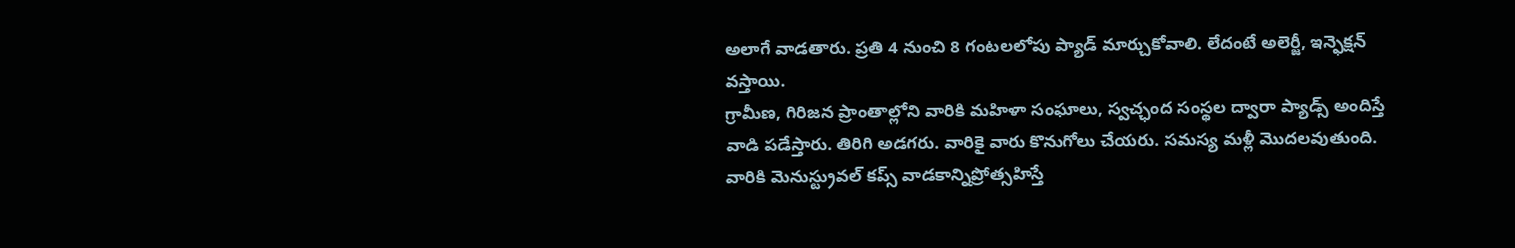అలాగే వాడతారు. ప్రతి 4 నుంచి 8 గంటలలోపు ప్యాడ్ మార్చుకోవాలి. లేదంటే అలెర్జీ, ఇన్ఫెక్షన్ వస్తాయి.
గ్రామీణ, గిరిజన ప్రాంతాల్లోని వారికి మహిళా సంఘాలు, స్వచ్ఛంద సంస్థల ద్వారా ప్యాడ్స్ అందిస్తే వాడి పడేస్తారు. తిరిగి అడగరు. వారికై వారు కొనుగోలు చేయరు. సమస్య మళ్లీ మొదలవుతుంది. వారికి మెనుస్ట్రువల్ కప్స్ వాడకాన్నిప్రోత్సహిస్తే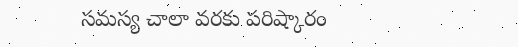సమస్య చాలా వరకు పరిష్కారం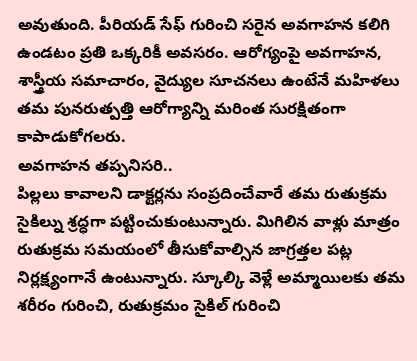అవుతుంది. పీరియడ్ సేఫ్ గురించి సరైన అవగాహన కలిగి ఉండటం ప్రతి ఒక్కరికీ అవసరం. ఆరోగ్యంపై అవగాహన, శాస్త్రీయ సమాచారం, వైద్యుల సూచనలు ఉంటేనే మహిళలు తమ పునరుత్పత్తి ఆరోగ్యాన్ని మరింత సురక్షితంగా కాపాడుకోగలరు.
అవగాహన తప్పనిసరి..
పిల్లలు కావాలని డాక్టర్లను సంప్రదించేవారే తమ రుతుక్రమ సైకిల్ను శ్రద్ధగా పట్టించుకుంటున్నారు. మిగిలిన వాళ్లు మాత్రం రుతుక్రమ సమయంలో తీసుకోవాల్సిన జాగ్రత్తల పట్ల నిర్లక్ష్యంగానే ఉంటున్నారు. స్కూల్కి వెళ్లే అమ్మాయిలకు తమ శరీరం గురించి, రుతుక్రమం సైకిల్ గురించి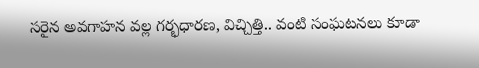సరైన అవగాహన వల్ల గర్భధారణ, విచ్చిత్తి.. వంటి సంఘటనలు కూడా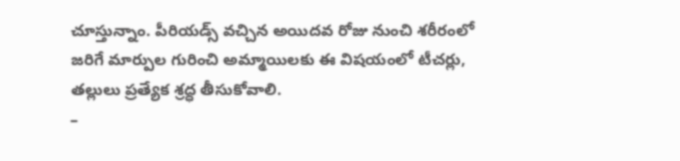చూస్తున్నాం. పీరియడ్స్ వచ్చిన అయిదవ రోజు నుంచి శరీరంలో జరిగే మార్పుల గురించి అమ్మాయిలకు ఈ విషయంలో టీచర్లు, తల్లులు ప్రత్యేక శ్రద్ధ తీసుకోవాలి.
–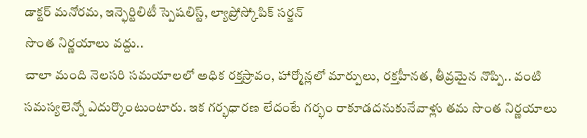డాక్టర్ మనోరమ, ఇన్ఫెర్టిలిటీ స్పెషలిస్ట్, ల్యాప్రోస్కోపిక్ సర్జన్
సొంత నిర్ణయాలు వద్దు..
చాలా మంది నెలసరి సమయాలలో అధిక రక్తస్రావం, హార్మోన్లలో మార్పులు, రక్తహీనత, తీవ్రమైన నొప్పి.. వంటి సమస్యలెన్నో ఎదుర్కొంటుంటారు. ఇక గర్భధారణ లేదంటే గర్భం రాకూడదనుకునేవాళ్లు తమ సొంత నిర్ణయాలు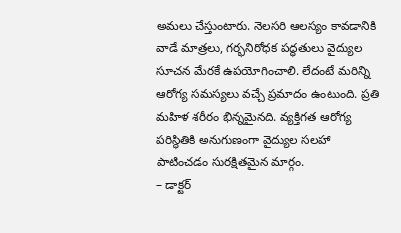అమలు చేస్తుంటారు. నెలసరి ఆలస్యం కావడానికి వాడే మాత్రలు, గర్భనిరోధక పద్ధతులు వైద్యుల సూచన మేరకే ఉపయోగించాలి. లేదంటే మరిన్ని ఆరోగ్య సమస్యలు వచ్చే ప్రమాదం ఉంటుంది. ప్రతి మహిళ శరీరం భిన్నమైనది. వ్యక్తిగత ఆరోగ్య పరిస్థితికి అనుగుణంగా వైద్యుల సలహా
పాటించడం సురక్షితమైన మార్గం.
– డాక్టర్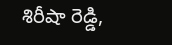శిరీషా రెడ్డి,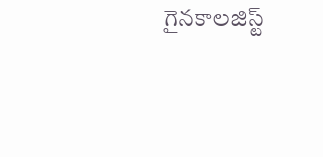గైనకాలజిస్ట్